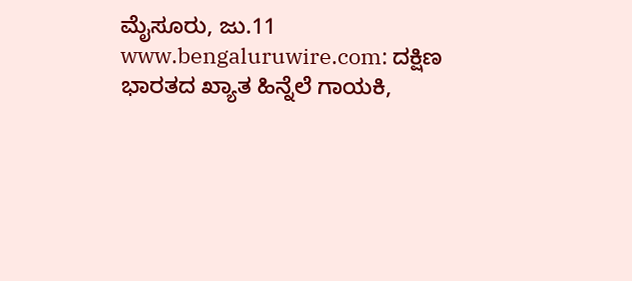ಮೈಸೂರು, ಜು.11 www.bengaluruwire.com: ದಕ್ಷಿಣ ಭಾರತದ ಖ್ಯಾತ ಹಿನ್ನೆಲೆ ಗಾಯಕಿ,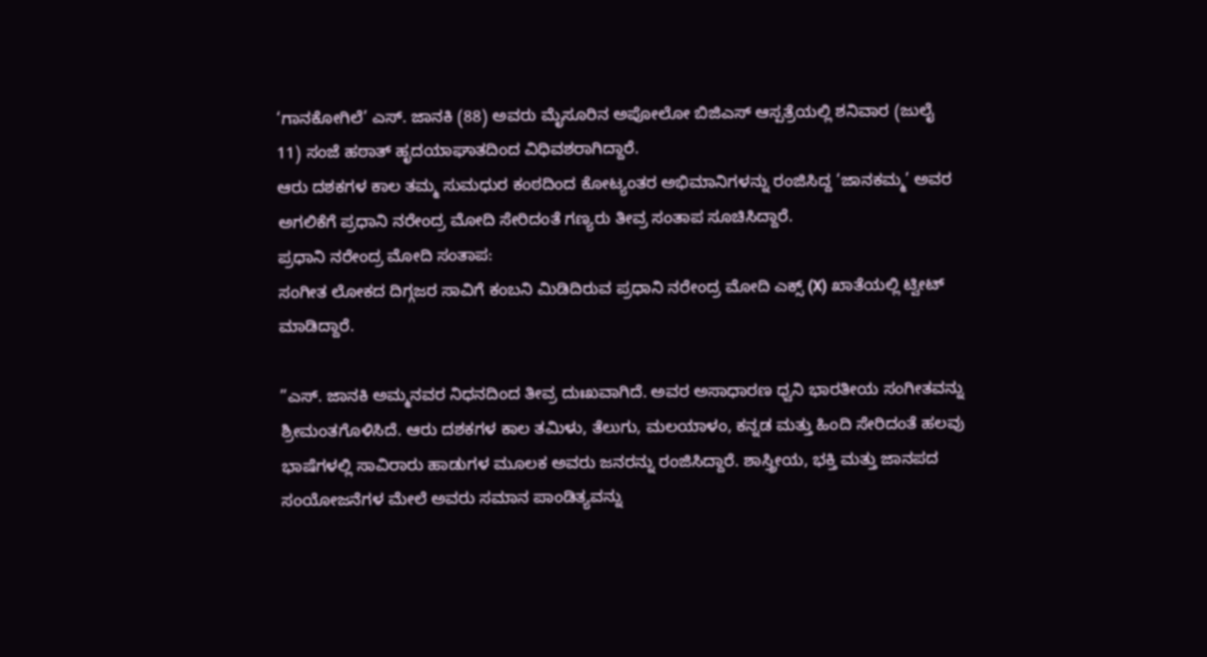‘ಗಾನಕೋಗಿಲೆ’ ಎಸ್. ಜಾನಕಿ (88) ಅವರು ಮೈಸೂರಿನ ಅಪೋಲೋ ಬಿಜಿಎಸ್ ಆಸ್ಪತ್ರೆಯಲ್ಲಿ ಶನಿವಾರ (ಜುಲೈ 11) ಸಂಜೆ ಹಠಾತ್ ಹೃದಯಾಘಾತದಿಂದ ವಿಧಿವಶರಾಗಿದ್ದಾರೆ.
ಆರು ದಶಕಗಳ ಕಾಲ ತಮ್ಮ ಸುಮಧುರ ಕಂಠದಿಂದ ಕೋಟ್ಯಂತರ ಅಭಿಮಾನಿಗಳನ್ನು ರಂಜಿಸಿದ್ದ ‘ಜಾನಕಮ್ಮ’ ಅವರ ಅಗಲಿಕೆಗೆ ಪ್ರಧಾನಿ ನರೇಂದ್ರ ಮೋದಿ ಸೇರಿದಂತೆ ಗಣ್ಯರು ತೀವ್ರ ಸಂತಾಪ ಸೂಚಿಸಿದ್ದಾರೆ.
ಪ್ರಧಾನಿ ನರೇಂದ್ರ ಮೋದಿ ಸಂತಾಪ:
ಸಂಗೀತ ಲೋಕದ ದಿಗ್ಗಜರ ಸಾವಿಗೆ ಕಂಬನಿ ಮಿಡಿದಿರುವ ಪ್ರಧಾನಿ ನರೇಂದ್ರ ಮೋದಿ ಎಕ್ಸ್ (X) ಖಾತೆಯಲ್ಲಿ ಟ್ವೀಟ್ ಮಾಡಿದ್ದಾರೆ.

”ಎಸ್. ಜಾನಕಿ ಅಮ್ಮನವರ ನಿಧನದಿಂದ ತೀವ್ರ ದುಃಖವಾಗಿದೆ. ಅವರ ಅಸಾಧಾರಣ ಧ್ವನಿ ಭಾರತೀಯ ಸಂಗೀತವನ್ನು ಶ್ರೀಮಂತಗೊಳಿಸಿದೆ. ಆರು ದಶಕಗಳ ಕಾಲ ತಮಿಳು, ತೆಲುಗು, ಮಲಯಾಳಂ, ಕನ್ನಡ ಮತ್ತು ಹಿಂದಿ ಸೇರಿದಂತೆ ಹಲವು ಭಾಷೆಗಳಲ್ಲಿ ಸಾವಿರಾರು ಹಾಡುಗಳ ಮೂಲಕ ಅವರು ಜನರನ್ನು ರಂಜಿಸಿದ್ದಾರೆ. ಶಾಸ್ತ್ರೀಯ, ಭಕ್ತಿ ಮತ್ತು ಜಾನಪದ ಸಂಯೋಜನೆಗಳ ಮೇಲೆ ಅವರು ಸಮಾನ ಪಾಂಡಿತ್ಯವನ್ನು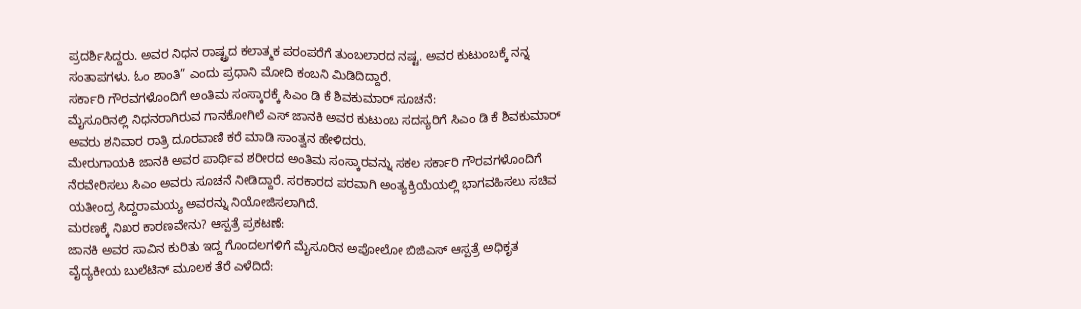ಪ್ರದರ್ಶಿಸಿದ್ದರು. ಅವರ ನಿಧನ ರಾಷ್ಟ್ರದ ಕಲಾತ್ಮಕ ಪರಂಪರೆಗೆ ತುಂಬಲಾರದ ನಷ್ಟ. ಅವರ ಕುಟುಂಬಕ್ಕೆ ನನ್ನ ಸಂತಾಪಗಳು. ಓಂ ಶಾಂತಿ” ಎಂದು ಪ್ರಧಾನಿ ಮೋದಿ ಕಂಬನಿ ಮಿಡಿದಿದ್ದಾರೆ.
ಸರ್ಕಾರಿ ಗೌರವಗಳೊಂದಿಗೆ ಅಂತಿಮ ಸಂಸ್ಕಾರಕ್ಕೆ ಸಿಎಂ ಡಿ ಕೆ ಶಿವಕುಮಾರ್ ಸೂಚನೆ:
ಮೈಸೂರಿನಲ್ಲಿ ನಿಧನರಾಗಿರುವ ಗಾನಕೋಗಿಲೆ ಎಸ್ ಜಾನಕಿ ಅವರ ಕುಟುಂಬ ಸದಸ್ಯರಿಗೆ ಸಿಎಂ ಡಿ ಕೆ ಶಿವಕುಮಾರ್ ಅವರು ಶನಿವಾರ ರಾತ್ರಿ ದೂರವಾಣಿ ಕರೆ ಮಾಡಿ ಸಾಂತ್ವನ ಹೇಳಿದರು.
ಮೇರುಗಾಯಕಿ ಜಾನಕಿ ಅವರ ಪಾರ್ಥಿವ ಶರೀರದ ಅಂತಿಮ ಸಂಸ್ಕಾರವನ್ನು ಸಕಲ ಸರ್ಕಾರಿ ಗೌರವಗಳೊಂದಿಗೆ ನೆರವೇರಿಸಲು ಸಿಎಂ ಅವರು ಸೂಚನೆ ನೀಡಿದ್ದಾರೆ. ಸರಕಾರದ ಪರವಾಗಿ ಅಂತ್ಯಕ್ರಿಯೆಯಲ್ಲಿ ಭಾಗವಹಿಸಲು ಸಚಿವ ಯತೀಂದ್ರ ಸಿದ್ದರಾಮಯ್ಯ ಅವರನ್ನು ನಿಯೋಜಿಸಲಾಗಿದೆ.
ಮರಣಕ್ಕೆ ನಿಖರ ಕಾರಣವೇನು? ಆಸ್ಪತ್ರೆ ಪ್ರಕಟಣೆ:
ಜಾನಕಿ ಅವರ ಸಾವಿನ ಕುರಿತು ಇದ್ದ ಗೊಂದಲಗಳಿಗೆ ಮೈಸೂರಿನ ಅಪೋಲೋ ಬಿಜಿಎಸ್ ಆಸ್ಪತ್ರೆ ಅಧಿಕೃತ ವೈದ್ಯಕೀಯ ಬುಲೆಟಿನ್ ಮೂಲಕ ತೆರೆ ಎಳೆದಿದೆ: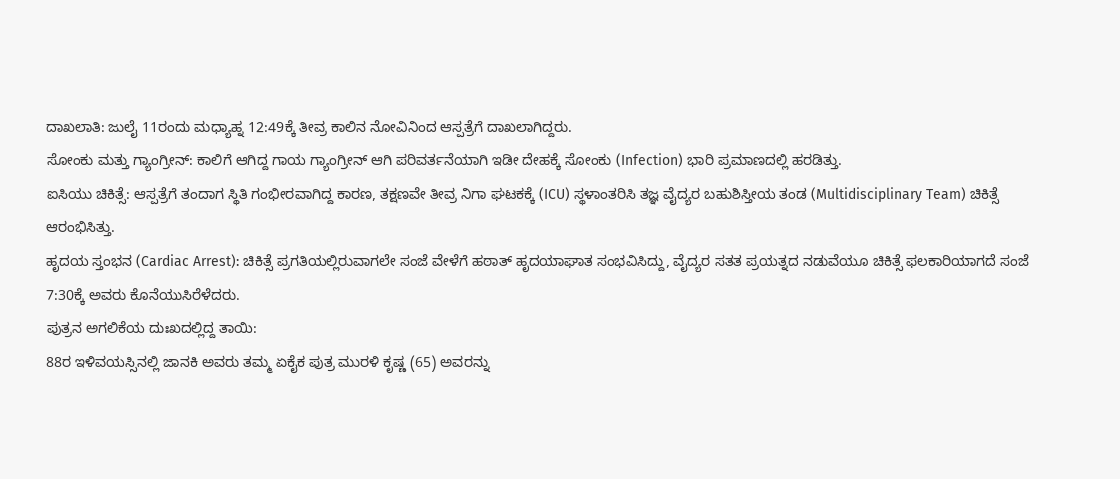ದಾಖಲಾತಿ: ಜುಲೈ 11ರಂದು ಮಧ್ಯಾಹ್ನ 12:49ಕ್ಕೆ ತೀವ್ರ ಕಾಲಿನ ನೋವಿನಿಂದ ಆಸ್ಪತ್ರೆಗೆ ದಾಖಲಾಗಿದ್ದರು.
ಸೋಂಕು ಮತ್ತು ಗ್ಯಾಂಗ್ರೀನ್: ಕಾಲಿಗೆ ಆಗಿದ್ದ ಗಾಯ ಗ್ಯಾಂಗ್ರೀನ್ ಆಗಿ ಪರಿವರ್ತನೆಯಾಗಿ ಇಡೀ ದೇಹಕ್ಕೆ ಸೋಂಕು (Infection) ಭಾರಿ ಪ್ರಮಾಣದಲ್ಲಿ ಹರಡಿತ್ತು.
ಐಸಿಯು ಚಿಕಿತ್ಸೆ: ಆಸ್ಪತ್ರೆಗೆ ತಂದಾಗ ಸ್ಥಿತಿ ಗಂಭೀರವಾಗಿದ್ದ ಕಾರಣ, ತಕ್ಷಣವೇ ತೀವ್ರ ನಿಗಾ ಘಟಕಕ್ಕೆ (ICU) ಸ್ಥಳಾಂತರಿಸಿ ತಜ್ಞ ವೈದ್ಯರ ಬಹುಶಿಸ್ತೀಯ ತಂಡ (Multidisciplinary Team) ಚಿಕಿತ್ಸೆ ಆರಂಭಿಸಿತ್ತು.
ಹೃದಯ ಸ್ತಂಭನ (Cardiac Arrest): ಚಿಕಿತ್ಸೆ ಪ್ರಗತಿಯಲ್ಲಿರುವಾಗಲೇ ಸಂಜೆ ವೇಳೆಗೆ ಹಠಾತ್ ಹೃದಯಾಘಾತ ಸಂಭವಿಸಿದ್ದು, ವೈದ್ಯರ ಸತತ ಪ್ರಯತ್ನದ ನಡುವೆಯೂ ಚಿಕಿತ್ಸೆ ಫಲಕಾರಿಯಾಗದೆ ಸಂಜೆ 7:30ಕ್ಕೆ ಅವರು ಕೊನೆಯುಸಿರೆಳೆದರು.
ಪುತ್ರನ ಅಗಲಿಕೆಯ ದುಃಖದಲ್ಲಿದ್ದ ತಾಯಿ:
88ರ ಇಳಿವಯಸ್ಸಿನಲ್ಲಿ ಜಾನಕಿ ಅವರು ತಮ್ಮ ಏಕೈಕ ಪುತ್ರ ಮುರಳಿ ಕೃಷ್ಣ (65) ಅವರನ್ನು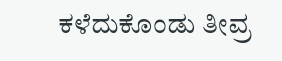ಕಳೆದುಕೊಂಡು ತೀವ್ರ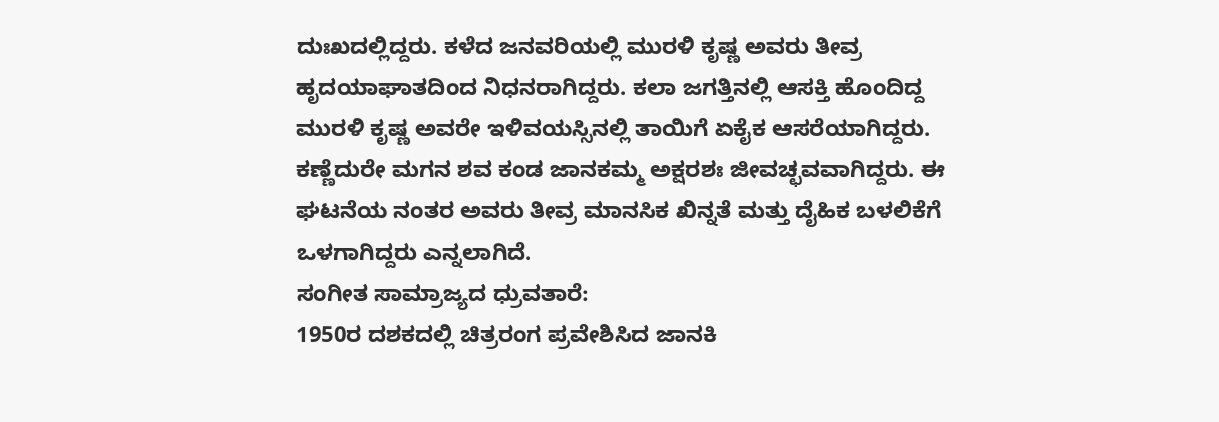ದುಃಖದಲ್ಲಿದ್ದರು. ಕಳೆದ ಜನವರಿಯಲ್ಲಿ ಮುರಳಿ ಕೃಷ್ಣ ಅವರು ತೀವ್ರ ಹೃದಯಾಘಾತದಿಂದ ನಿಧನರಾಗಿದ್ದರು. ಕಲಾ ಜಗತ್ತಿನಲ್ಲಿ ಆಸಕ್ತಿ ಹೊಂದಿದ್ದ ಮುರಳಿ ಕೃಷ್ಣ ಅವರೇ ಇಳಿವಯಸ್ಸಿನಲ್ಲಿ ತಾಯಿಗೆ ಏಕೈಕ ಆಸರೆಯಾಗಿದ್ದರು. ಕಣ್ಣೆದುರೇ ಮಗನ ಶವ ಕಂಡ ಜಾನಕಮ್ಮ ಅಕ್ಷರಶಃ ಜೀವಚ್ಛವವಾಗಿದ್ದರು. ಈ ಘಟನೆಯ ನಂತರ ಅವರು ತೀವ್ರ ಮಾನಸಿಕ ಖಿನ್ನತೆ ಮತ್ತು ದೈಹಿಕ ಬಳಲಿಕೆಗೆ ಒಳಗಾಗಿದ್ದರು ಎನ್ನಲಾಗಿದೆ.
ಸಂಗೀತ ಸಾಮ್ರಾಜ್ಯದ ಧ್ರುವತಾರೆ:
1950ರ ದಶಕದಲ್ಲಿ ಚಿತ್ರರಂಗ ಪ್ರವೇಶಿಸಿದ ಜಾನಕಿ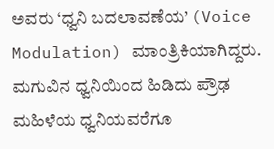ಅವರು ‘ಧ್ವನಿ ಬದಲಾವಣೆಯ’ (Voice Modulation) ಮಾಂತ್ರಿಕಿಯಾಗಿದ್ದರು. ಮಗುವಿನ ಧ್ವನಿಯಿಂದ ಹಿಡಿದು ಪ್ರೌಢ ಮಹಿಳೆಯ ಧ್ವನಿಯವರೆಗೂ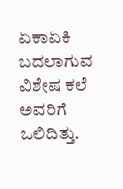ಏಕಾಏಕಿ ಬದಲಾಗುವ ವಿಶೇಷ ಕಲೆ ಅವರಿಗೆ ಒಲಿದಿತ್ತು.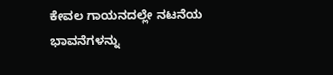ಕೇವಲ ಗಾಯನದಲ್ಲೇ ನಟನೆಯ ಭಾವನೆಗಳನ್ನು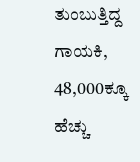ತುಂಬುತ್ತಿದ್ದ ಗಾಯಕಿ, 48,000ಕ್ಕೂ ಹೆಚ್ಚು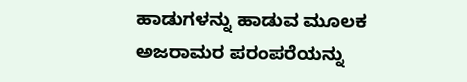ಹಾಡುಗಳನ್ನು ಹಾಡುವ ಮೂಲಕ ಅಜರಾಮರ ಪರಂಪರೆಯನ್ನು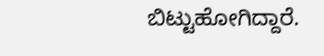ಬಿಟ್ಟುಹೋಗಿದ್ದಾರೆ.